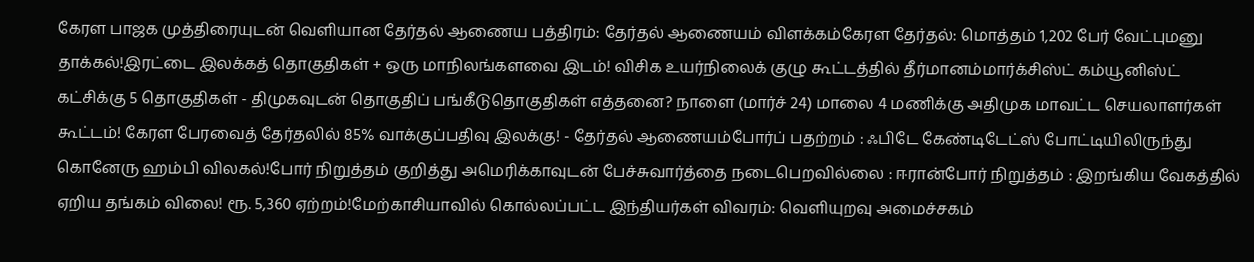கேரள பாஜக முத்திரையுடன் வெளியான தேர்தல் ஆணைய பத்திரம்: தேர்தல் ஆணையம் விளக்கம்கேரள தேர்தல்: மொத்தம் 1,202 பேர் வேட்புமனு தாக்கல்!இரட்டை இலக்கத் தொகுதிகள் + ஒரு மாநிலங்களவை இடம்! விசிக உயர்நிலைக் குழு கூட்டத்தில் தீர்மானம்மார்க்சிஸ்ட் கம்யூனிஸ்ட் கட்சிக்கு 5 தொகுதிகள் - திமுகவுடன் தொகுதிப் பங்கீடுதொகுதிகள் எத்தனை? நாளை (மார்ச் 24) மாலை 4 மணிக்கு அதிமுக மாவட்ட செயலாளர்கள் கூட்டம்! கேரள பேரவைத் தேர்தலில் 85% வாக்குப்பதிவு இலக்கு! - தேர்தல் ஆணையம்போர்ப் பதற்றம் : ஃபிடே கேண்டிடேட்ஸ் போட்டியிலிருந்து கொனேரு ஹம்பி விலகல்!போர் நிறுத்தம் குறித்து அமெரிக்காவுடன் பேச்சுவார்த்தை நடைபெறவில்லை : ஈரான்போர் நிறுத்தம் : இறங்கிய வேகத்தில் ஏறிய தங்கம் விலை! ரூ. 5,360 ஏற்றம்!மேற்காசியாவில் கொல்லப்பட்ட இந்தியர்கள் விவரம்: வெளியுறவு அமைச்சகம்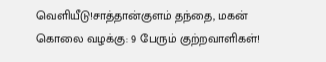வெளியீடு!சாத்தான்குளம் தந்தை, மகன் கொலை வழக்கு: 9 பேரும் குற்றவாளிகள்!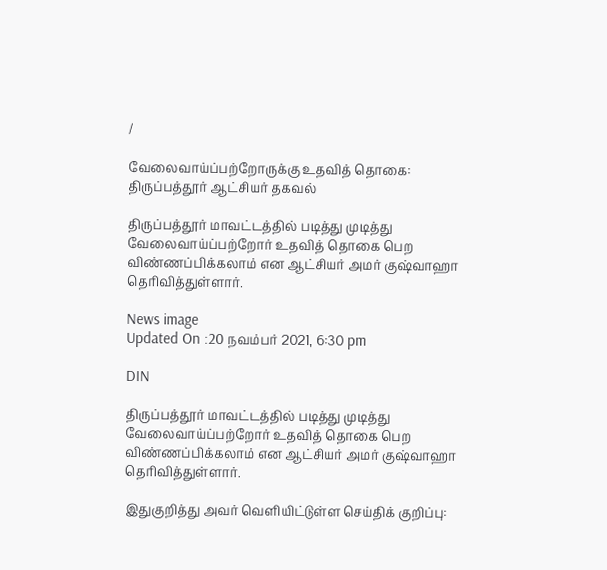/

வேலைவாய்ப்பற்றோருக்கு உதவித் தொகை: திருப்பத்தூர் ஆட்சியர் தகவல்

திருப்பத்தூர் மாவட்டத்தில் படித்து முடித்து வேலைவாய்ப்பற்றோர் உதவித் தொகை பெற விண்ணப்பிக்கலாம் என ஆட்சியர் அமர் குஷ்வாஹா தெரிவித்துள்ளார்.

News image
Updated On :20 நவம்பர் 2021, 6:30 pm

DIN

திருப்பத்தூர் மாவட்டத்தில் படித்து முடித்து வேலைவாய்ப்பற்றோர் உதவித் தொகை பெற விண்ணப்பிக்கலாம் என ஆட்சியர் அமர் குஷ்வாஹா தெரிவித்துள்ளார்.

இதுகுறித்து அவர் வெளியிட்டுள்ள செய்திக் குறிப்பு: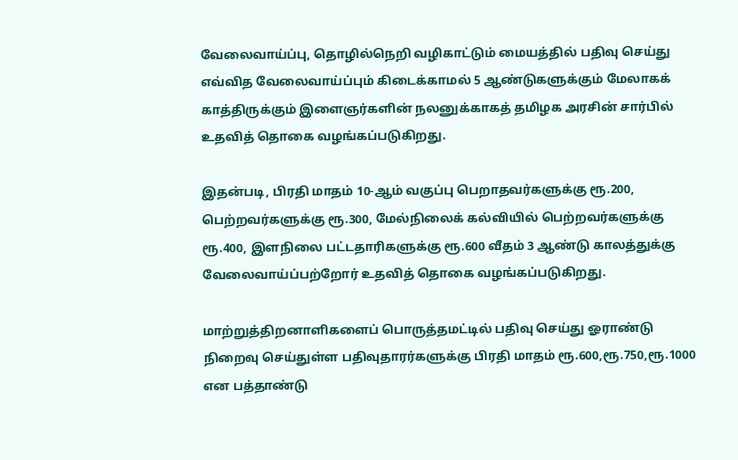வேலைவாய்ப்பு, தொழில்நெறி வழிகாட்டும் மையத்தில் பதிவு செய்து எவ்வித வேலைவாய்ப்பும் கிடைக்காமல் 5 ஆண்டுகளுக்கும் மேலாகக் காத்திருக்கும் இளைஞர்களின் நலனுக்காகத் தமிழக அரசின் சார்பில் உதவித் தொகை வழங்கப்படுகிறது.

இதன்படி, பிரதி மாதம் 10-ஆம் வகுப்பு பெறாதவர்களுக்கு ரூ.200, பெற்றவர்களுக்கு ரூ.300, மேல்நிலைக் கல்வியில் பெற்றவர்களுக்கு ரூ.400, இளநிலை பட்டதாரிகளுக்கு ரூ.600 வீதம் 3 ஆண்டு காலத்துக்கு வேலைவாய்ப்பற்றோர் உதவித் தொகை வழங்கப்படுகிறது.

மாற்றுத்திறனாளிகளைப் பொருத்தமட்டில் பதிவு செய்து ஓராண்டு நிறைவு செய்துள்ள பதிவுதாரர்களுக்கு பிரதி மாதம் ரூ.600,ரூ.750,ரூ.1000 என பத்தாண்டு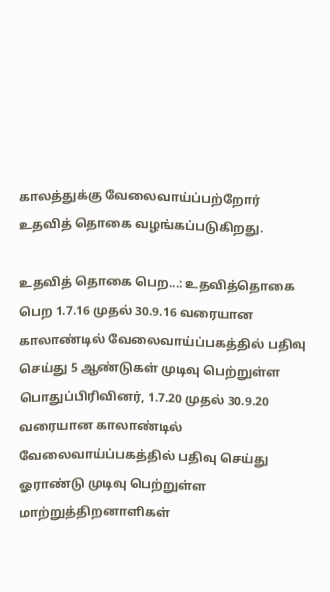காலத்துக்கு வேலைவாய்ப்பற்றோர் உதவித் தொகை வழங்கப்படுகிறது.

உதவித் தொகை பெற...: உதவித்தொகை பெற 1.7.16 முதல் 30.9.16 வரையான காலாண்டில் வேலைவாய்ப்பகத்தில் பதிவு செய்து 5 ஆண்டுகள் முடிவு பெற்றுள்ள பொதுப்பிரிவினர், 1.7.20 முதல் 30.9.20 வரையான காலாண்டில் வேலைவாய்ப்பகத்தில் பதிவு செய்து ஓராண்டு முடிவு பெற்றுள்ள மாற்றுத்திறனாளிகள்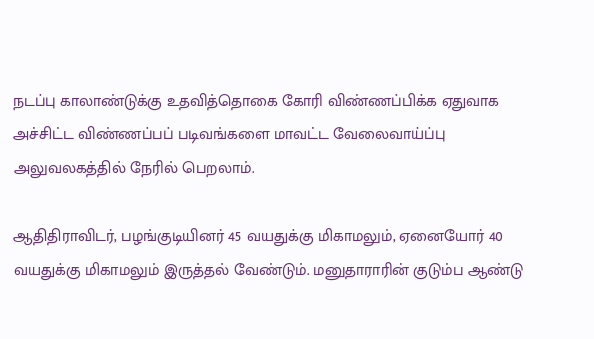நடப்பு காலாண்டுக்கு உதவித்தொகை கோரி விண்ணப்பிக்க ஏதுவாக அச்சிட்ட விண்ணப்பப் படிவங்களை மாவட்ட வேலைவாய்ப்பு அலுவலகத்தில் நேரில் பெறலாம்.

ஆதிதிராவிடர், பழங்குடியினர் 45 வயதுக்கு மிகாமலும், ஏனையோர் 40 வயதுக்கு மிகாமலும் இருத்தல் வேண்டும். மனுதாராரின் குடும்ப ஆண்டு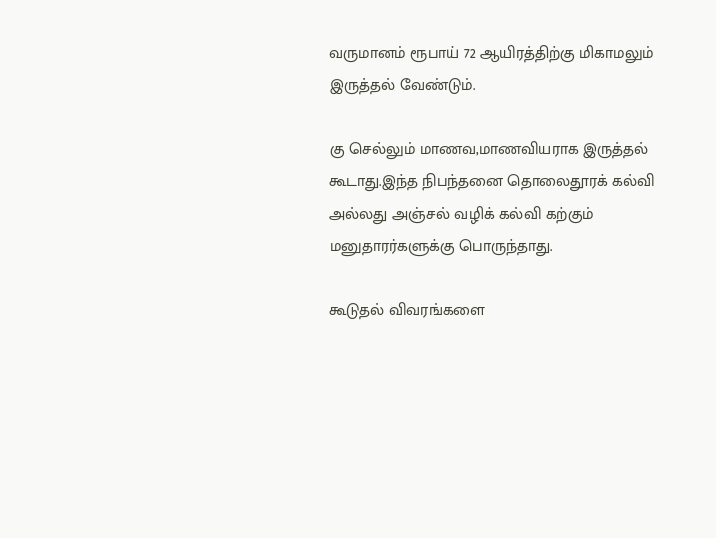வருமானம் ரூபாய் 72 ஆயிரத்திற்கு மிகாமலும் இருத்தல் வேண்டும்.

கு செல்லும் மாணவ,மாணவியராக இருத்தல் கூடாது.இந்த நிபந்தனை தொலைதூரக் கல்வி அல்லது அஞ்சல் வழிக் கல்வி கற்கும் மனுதாரர்களுக்கு பொருந்தாது.

கூடுதல் விவரங்களை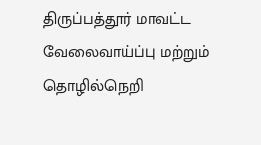திருப்பத்தூர் மாவட்ட வேலைவாய்ப்பு மற்றும் தொழில்நெறி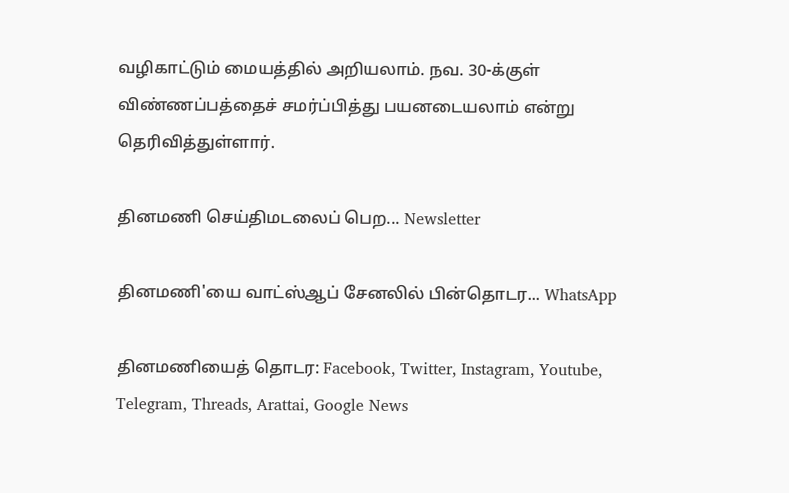வழிகாட்டும் மையத்தில் அறியலாம். நவ. 30-க்குள் விண்ணப்பத்தைச் சமர்ப்பித்து பயனடையலாம் என்று தெரிவித்துள்ளார்.

தினமணி செய்திமடலைப் பெற... Newsletter

தினமணி'யை வாட்ஸ்ஆப் சேனலில் பின்தொடர... WhatsApp

தினமணியைத் தொடர: Facebook, Twitter, Instagram, Youtube, Telegram, Threads, Arattai, Google News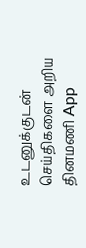உடனுக்குடன் செய்திகளை அறிய தினமணி App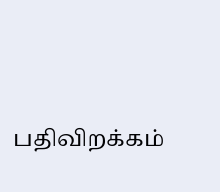பதிவிறக்கம்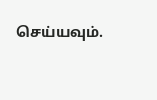செய்யவும்.